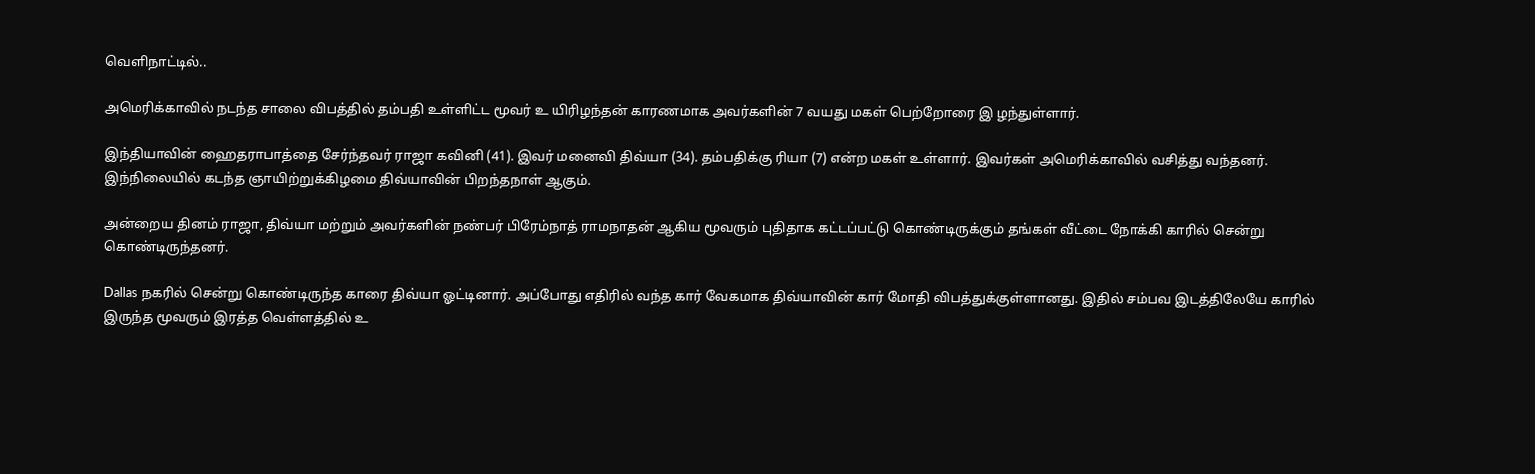வெளிநாட்டில்..

அமெரிக்காவில் நடந்த சாலை விபத்தில் தம்பதி உள்ளிட்ட மூவர் உ யிரிழந்தன் காரணமாக அவர்களின் 7 வயது மகள் பெற்றோரை இ ழந்துள்ளார்.

இந்தியாவின் ஹைதராபாத்தை சேர்ந்தவர் ராஜா கவினி (41). இவர் மனைவி திவ்யா (34). தம்பதிக்கு ரியா (7) என்ற மகள் உள்ளார். இவர்கள் அமெரிக்காவில் வசித்து வந்தனர். இந்நிலையில் கடந்த ஞாயிற்றுக்கிழமை திவ்யாவின் பிறந்தநாள் ஆகும்.

அன்றைய தினம் ராஜா, திவ்யா மற்றும் அவர்களின் நண்பர் பிரேம்நாத் ராமநாதன் ஆகிய மூவரும் புதிதாக கட்டப்பட்டு கொண்டிருக்கும் தங்கள் வீட்டை நோக்கி காரில் சென்று கொண்டிருந்தனர்.

Dallas நகரில் சென்று கொண்டிருந்த காரை திவ்யா ஓட்டினார். அப்போது எதிரில் வந்த கார் வேகமாக திவ்யாவின் கார் மோதி விபத்துக்குள்ளானது. இதில் சம்பவ இடத்திலேயே காரில் இருந்த மூவரும் இரத்த வெள்ளத்தில் உ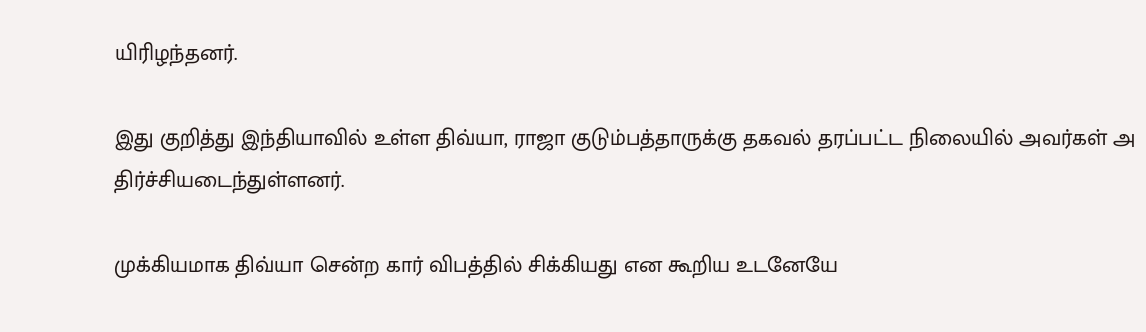யிரிழந்தனர்.

இது குறித்து இந்தியாவில் உள்ள திவ்யா, ராஜா குடும்பத்தாருக்கு தகவல் தரப்பட்ட நிலையில் அவர்கள் அ திர்ச்சியடைந்துள்ளனர்.

முக்கியமாக திவ்யா சென்ற கார் விபத்தில் சிக்கியது என கூறிய உடனேயே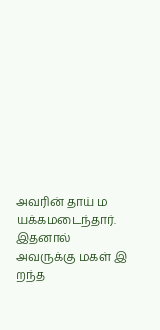அவரின் தாய் ம யக்கமடைந்தார். இதனால் அவருக்கு மகள் இ றந்த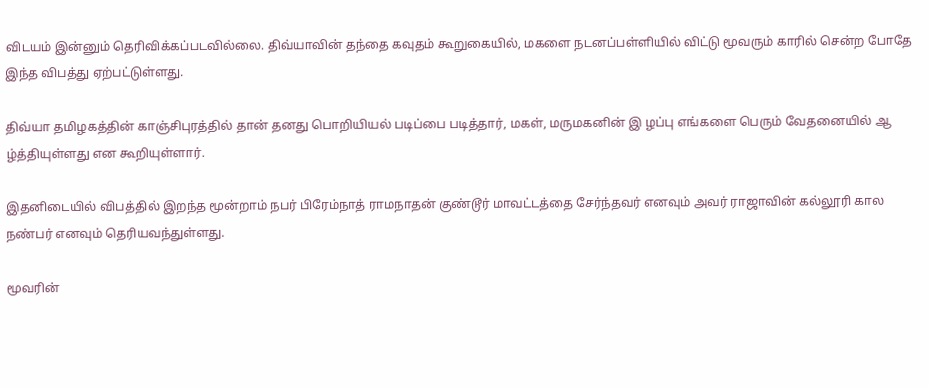விடயம் இன்னும் தெரிவிக்கப்படவில்லை. திவ்யாவின் தந்தை கவுதம் கூறுகையில், மகளை நடனப்பள்ளியில் விட்டு மூவரும் காரில் சென்ற போதே இந்த விபத்து ஏற்பட்டுள்ளது.

திவ்யா தமிழகத்தின் காஞ்சிபுரத்தில் தான் தனது பொறியியல் படிப்பை படித்தார், மகள், மருமகனின் இ ழப்பு எங்களை பெரும் வேதனையில் ஆ ழ்த்தியுள்ளது என கூறியுள்ளார்.

இதனிடையில் விபத்தில் இறந்த மூன்றாம் நபர் பிரேம்நாத் ராமநாதன் குண்டூர் மாவட்டத்தை சேர்ந்தவர் எனவும் அவர் ராஜாவின் கல்லூரி கால நண்பர் எனவும் தெரியவந்துள்ளது.

மூவரின்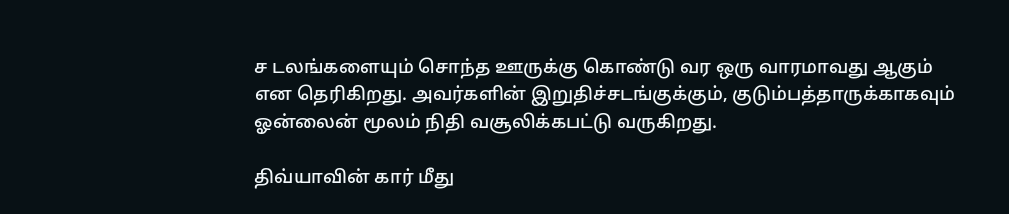ச டலங்களையும் சொந்த ஊருக்கு கொண்டு வர ஒரு வாரமாவது ஆகும் என தெரிகிறது. அவர்களின் இறுதிச்சடங்குக்கும், குடும்பத்தாருக்காகவும் ஓன்லைன் மூலம் நிதி வசூலிக்கபட்டு வருகிறது.

திவ்யாவின் கார் மீது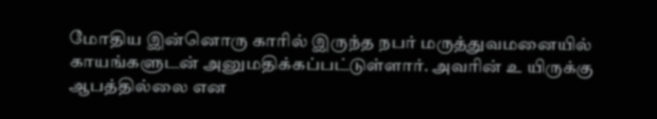மோதிய இன்னொரு காரில் இருந்த நபர் மருத்துவமனையில் காயங்களுடன் அனுமதிக்கப்பட்டுள்ளார். அவரின் உ யிருக்கு ஆபத்தில்லை என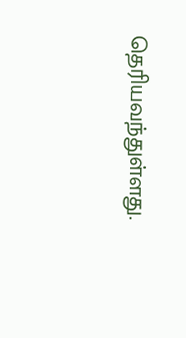தெரியவந்துள்ளது.